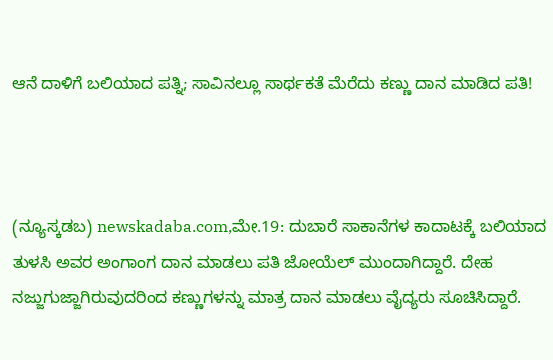ಆನೆ ದಾಳಿಗೆ ಬಲಿಯಾದ ಪತ್ನಿ; ಸಾವಿನಲ್ಲೂ ಸಾರ್ಥಕತೆ ಮೆರೆದು ಕಣ್ಣು ದಾನ ಮಾಡಿದ ಪತಿ!



(ನ್ಯೂಸ್ಕಡಬ) newskadaba.com,ಮೇ.19: ದುಬಾರೆ ಸಾಕಾನೆಗಳ ಕಾದಾಟಕ್ಕೆ ಬಲಿಯಾದ ತುಳಸಿ ಅವರ ಅಂಗಾಂಗ ದಾನ ಮಾಡಲು ಪತಿ ಜೋಯೆಲ್ ಮುಂದಾಗಿದ್ದಾರೆ. ದೇಹ ನಜ್ಜುಗುಜ್ಜಾಗಿರುವುದರಿಂದ ಕಣ್ಣುಗಳನ್ನು ಮಾತ್ರ ದಾನ ಮಾಡಲು ವೈದ್ಯರು ಸೂಚಿಸಿದ್ದಾರೆ.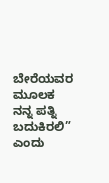ಬೇರೆಯವರ ಮೂಲಕ ನನ್ನ ಪತ್ನಿ ಬದುಕಿರಲಿ” ಎಂದು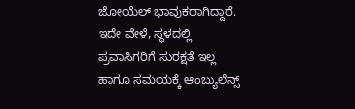ಜೋಯೆಲ್ ಭಾವುಕರಾಗಿದ್ದಾರೆ. ಇದೇ ವೇಳೆ, ಸ್ಥಳದಲ್ಲಿ ಪ್ರವಾಸಿಗರಿಗೆ ಸುರಕ್ಷತೆ ಇಲ್ಲ ಹಾಗೂ ಸಮಯಕ್ಕೆ ಆಂಬ್ಯುಲೆನ್ಸ್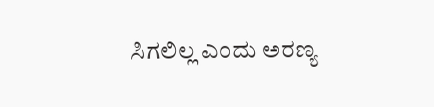ಸಿಗಲಿಲ್ಲ ಎಂದು ಅರಣ್ಯ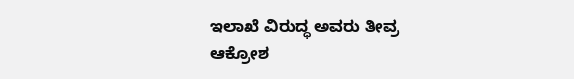ಇಲಾಖೆ ವಿರುದ್ಧ ಅವರು ತೀವ್ರ ಆಕ್ರೋಶ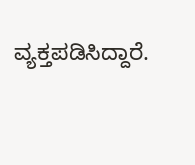ವ್ಯಕ್ತಪಡಿಸಿದ್ದಾರೆ.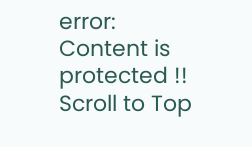error: Content is protected !!
Scroll to Top